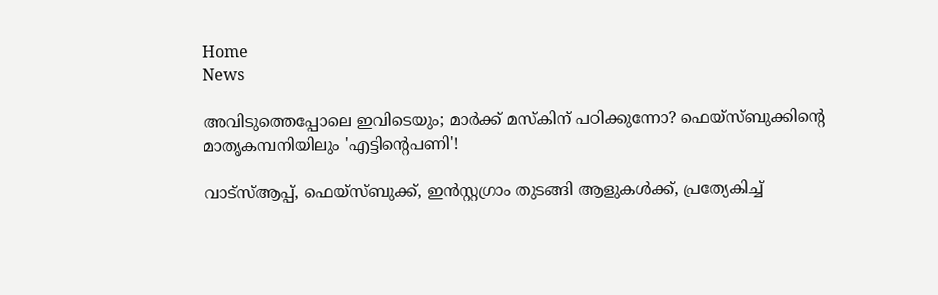Home
News

അ‌വിടുത്തെപ്പോലെ ഇവിടെയും; മാർക്ക് മസ്കിന് പഠിക്കുന്നോ? ഫെയ്സ്ബുക്കിന്റെ മാതൃകമ്പനിയിലും 'എട്ടിന്റെപണി'!

വാട്സ്ആപ്പ്, ഫെയ്സ്ബുക്ക്, ഇൻസ്റ്റഗ്രാം തുടങ്ങി ആളുകൾക്ക്, പ്രത്യേകിച്ച്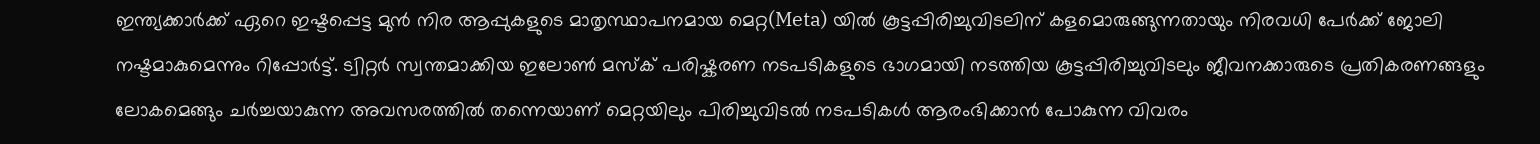ഇന്ത്യക്കാർക്ക് ഏറെ ഇഷ്ടപ്പെട്ട മുൻ നിര ആപ്പുകളുടെ മാതൃസ്ഥാപനമായ മെറ്റ(Meta) യിൽ കൂട്ടപ്പിരിച്ചുവിടലിന് കളമൊരുങ്ങുന്നതായും നിരവധി പേർക്ക് ജോലി നഷ്ടമാകുമെന്നും റിപ്പോർട്ട്. ട്വിറ്റർ സ്വന്തമാക്കിയ ഇലോൺ മസ്ക് പരിഷ്കരണ നടപടികളുടെ ഭാഗമായി നടത്തിയ കൂട്ടപ്പിരിച്ചുവിടലും ജീവനക്കാരുടെ പ്രതികരണങ്ങളും ലോകമെങ്ങും ചർച്ചയാകുന്ന അ‌വസരത്തിൽ തന്നെയാണ് മെറ്റയിലും പിരിച്ചുവിടൽ നടപടികൾ ആരംഭിക്കാൻ പോകുന്ന വിവരം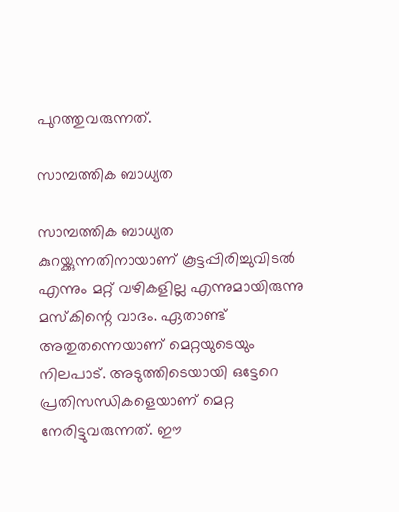പുറത്തുവരുന്നത്.

സാമ്പത്തിക ബാധ്യത

സാമ്പത്തിക ബാധ്യത കുറയ്ക്കുന്നതിനായാണ് കൂട്ടപ്പിരിച്ചുവിടൽ എന്നും മറ്റ് വഴികളില്ല എന്നുമായിരുന്നു മസ്കിന്റെ വാദം. ഏതാണ്ട് അതുതന്നെയാണ് മെറ്റയുടെയും നിലപാട്. അ‌ടുത്തിടെയായി ഒട്ടേറെ പ്രതിസന്ധികളെയാണ് മെറ്റ നേരിട്ടുവരുന്നത്. ഈ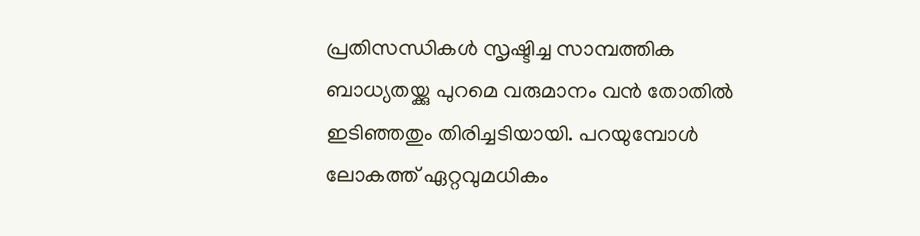പ്രതിസന്ധികൾ സൃഷ്ടിച്ച സാമ്പത്തിക ബാധ്യതയ്ക്കു പുറമെ വരുമാനം വൻ തോതിൽ ഇടിഞ്ഞതും തിരിച്ചടിയായി. പറയുമ്പോൾ ലോകത്ത് ഏറ്റവുമധികം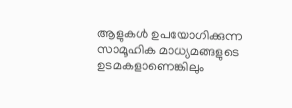ആളുകൾ ഉപയോഗിക്കുന്ന സാമൂഹിക മാധ്യമങ്ങളുടെ ഉടമകളാണെങ്കിലും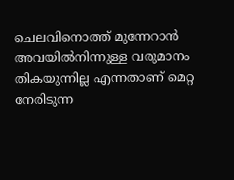ചെലവിനൊത്ത് മുന്നേറാൻ അ‌വയിൽനിന്നുള്ള വരുമാനം തികയുന്നില്ല എന്നതാണ് മെറ്റ നേരിടുന്ന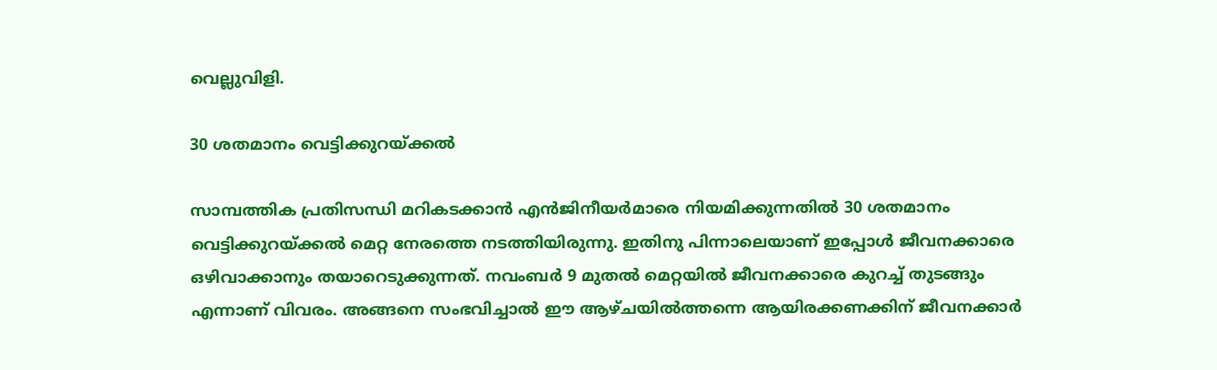വെല്ലുവിളി.

30 ശതമാനം വെട്ടിക്കുറയ്ക്കൽ

സാമ്പത്തിക പ്രതിസന്ധി മറികടക്കാൻ എൻജിനീയർമാരെ നിയമിക്കുന്നതിൽ 30 ശതമാനം വെട്ടിക്കുറയ്ക്കൽ മെറ്റ നേരത്തെ നടത്തിയിരുന്നു. ഇതിനു പിന്നാലെയാണ് ഇപ്പോൾ ജീവനക്കാരെ ഒഴിവാക്കാനും തയാറെടുക്കുന്നത്. നവംബർ 9 മുതൽ മെറ്റയിൽ ജീവനക്കാരെ കുറച്ച് തുടങ്ങും എന്നാണ് വിവരം. അ‌ങ്ങനെ സംഭവിച്ചാൽ ഈ ആഴ്ചയിൽത്തന്നെ ആയിരക്കണക്കിന് ജീവനക്കാർ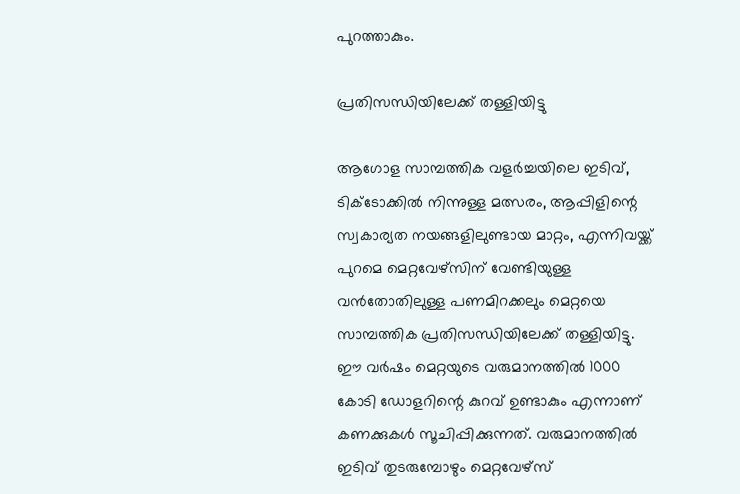പുറത്താകും.

പ്രതിസന്ധിയിലേക്ക് തള്ളിയിട്ടു

ആഗോള സാമ്പത്തിക വളർച്ചയിലെ ഇടിവ്, ടിക്ടോക്കിൽ നിന്നുള്ള മത്സരം, ആപ്പിളിന്റെ സ്വകാര്യത നയങ്ങളിലുണ്ടായ മാറ്റം, എന്നിവയ്ക്ക് പുറമെ മെറ്റവേഴ്സിന് വേണ്ടിയുള്ള വൻതോതിലുള്ള പണമിറക്കലും മെറ്റയെ സാമ്പത്തിക പ്രതിസന്ധിയിലേക്ക് തള്ളിയിട്ടു. ഈ വർഷം മെറ്റയുടെ വരുമാനത്തിൽ 1000 കോടി ഡോളറിന്റെ കുറവ് ഉണ്ടാകും എന്നാണ് കണക്കുകൾ സൂചിപ്പിക്കുന്നത്. വരുമാനത്തിൽ ഇടിവ് തുടരുമ്പോഴും മെറ്റവേഴ്സ്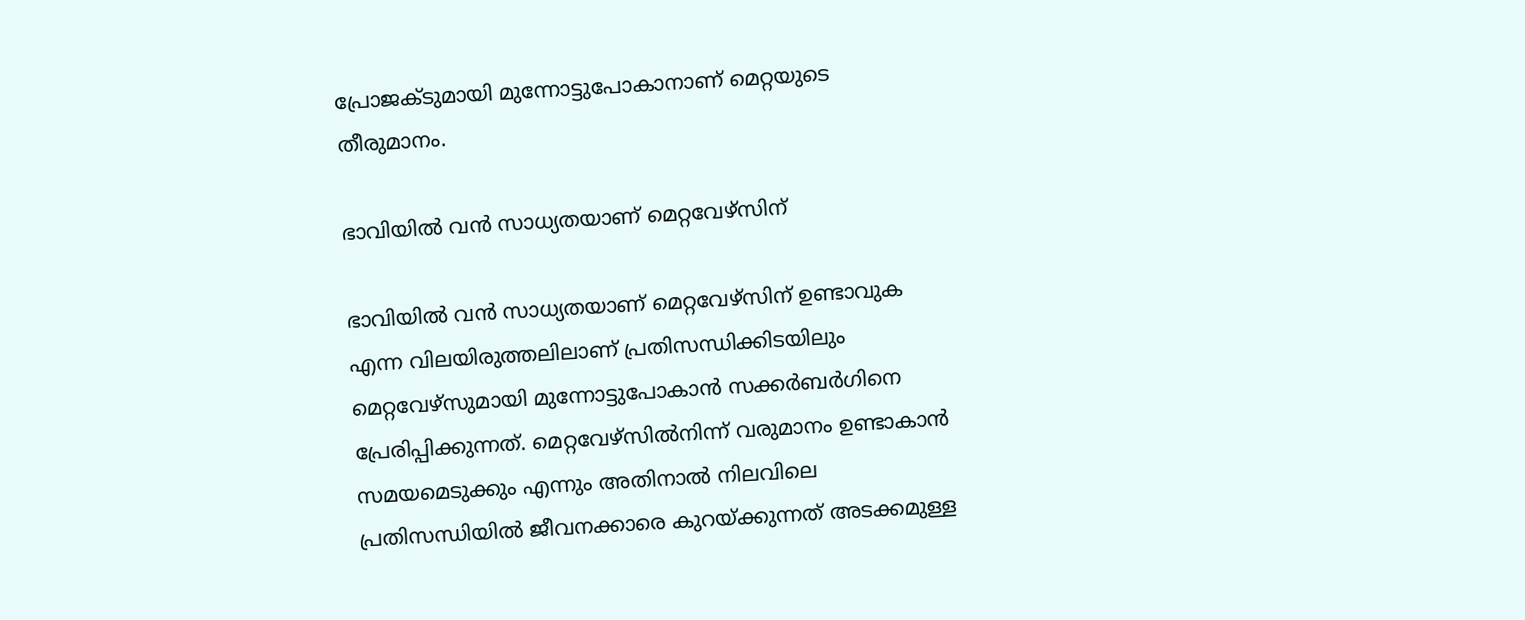പ്രോജക്ടുമായി മുന്നോട്ടുപോകാനാണ് മെറ്റയുടെ തീരുമാനം.

ഭാവിയിൽ വൻ സാധ്യതയാണ് മെറ്റവേഴ്സിന്

ഭാവിയിൽ വൻ സാധ്യതയാണ് മെറ്റവേഴ്സിന് ഉണ്ടാവുക എന്ന വിലയിരുത്തലിലാണ് പ്രതിസന്ധിക്കിടയിലും മെറ്റവേഴ്സുമായി മുന്നോട്ടുപോകാൻ സക്കർബർഗിനെ പ്രേരിപ്പിക്കുന്നത്. മെറ്റവേഴ്സിൽനിന്ന് വരുമാനം ഉണ്ടാകാൻ സമയമെടുക്കും എന്നും അ‌തിനാൽ നിലവിലെ പ്രതിസന്ധിയിൽ ജീവനക്കാരെ കുറയ്ക്കുന്നത് അ‌ടക്കമുള്ള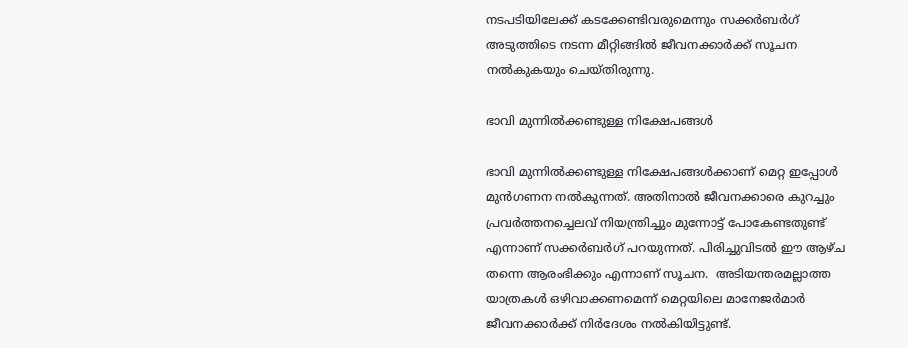നടപടിയിലേക്ക് കടക്കേണ്ടിവരുമെന്നും സക്കർബർഗ് അ‌ടുത്തിടെ നടന്ന മീറ്റിങ്ങിൽ ജീവനക്കാർക്ക് സൂചന നൽകുകയും ചെയ്തിരുന്നു.

ഭാവി മുന്നിൽക്കണ്ടുള്ള നിക്ഷേപങ്ങൾ

ഭാവി മുന്നിൽക്കണ്ടുള്ള നിക്ഷേപങ്ങൾക്കാണ് മെറ്റ ഇപ്പോൾ മുൻഗണന നൽകുന്നത്. അ‌തിനാൽ ജീവനക്കാരെ കുറച്ചും പ്രവർത്തനച്ചെലവ് നിയന്ത്രിച്ചും മുന്നോട്ട് പോകേണ്ടതുണ്ട് എന്നാണ് സക്കർബർഗ് പറയുന്നത്. പിരിച്ചുവിടൽ ഈ ആഴ്ച തന്നെ ആരംഭിക്കും എന്നാണ് സൂചന.  അ‌ടിയന്തരമല്ലാത്ത യാത്രകൾ ഒഴിവാക്കണമെന്ന് മെറ്റയിലെ മാനേജർമാർ ജീവനക്കാർക്ക് നിർദേശം നൽകിയിട്ടുണ്ട്.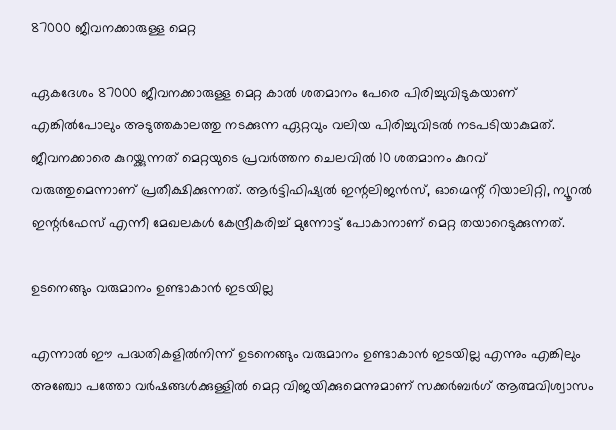87000 ജീവനക്കാരുള്ള മെറ്റ

ഏകദേശം 87000 ജീവനക്കാരുള്ള മെറ്റ കാൽ ശതമാനം പേരെ പിരിച്ചുവിടുകയാണ് എങ്കിൽപോലും അ‌ടുത്തകാലത്തു നടക്കുന്ന ഏറ്റവും വലിയ പിരിച്ചുവിടൽ നടപടിയാകുമത്. ജീവനക്കാരെ കുറയ്ക്കുന്നത് മെറ്റയുടെ പ്രവർത്തന ചെലവിൽ 10 ശതമാനം കുറവ് വരുത്തുമെന്നാണ് പ്രതീക്ഷിക്കുന്നത്. ആർട്ടിഫിഷ്യൽ ഇന്റലിജൻസ്, ഓഗ്മെന്റ് റിയാലിറ്റി, ന്യൂറല്‍ ഇന്റര്‍ഫേസ് എന്നീ മേഖലകൾ കേന്ദ്രീകരിച്ച് മുന്നോട്ട് പോകാനാണ് മെറ്റ തയാറെടുക്കുന്നത്.

ഉടനെങ്ങും വരുമാനം ഉണ്ടാകാൻ ഇടയില്ല

എന്നാൽ ഈ പദ്ധതികളിൽനിന്ന് ഉടനെങ്ങും വരുമാനം ഉണ്ടാകാൻ ഇടയില്ല എന്നും എങ്കിലും അഞ്ചോ പത്തോ വർഷങ്ങൾക്കുള്ളിൽ മെറ്റ വിജയിക്കുമെന്നുമാണ് സക്കർബർഗ് ആത്മവിശ്വാസം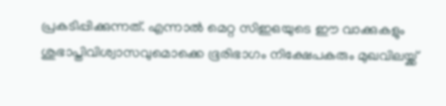പ്രകടിപ്പിക്കുന്നത്. എന്നാൽ മെറ്റ സിഇഒയുടെ ഈ വാക്കുകളും ശുഭാപ്തിവിശ്വാസവുമൊക്കെ ഭൂരിഭാഗം നിക്ഷേപകരും മുഖവിലയ്ക്ക്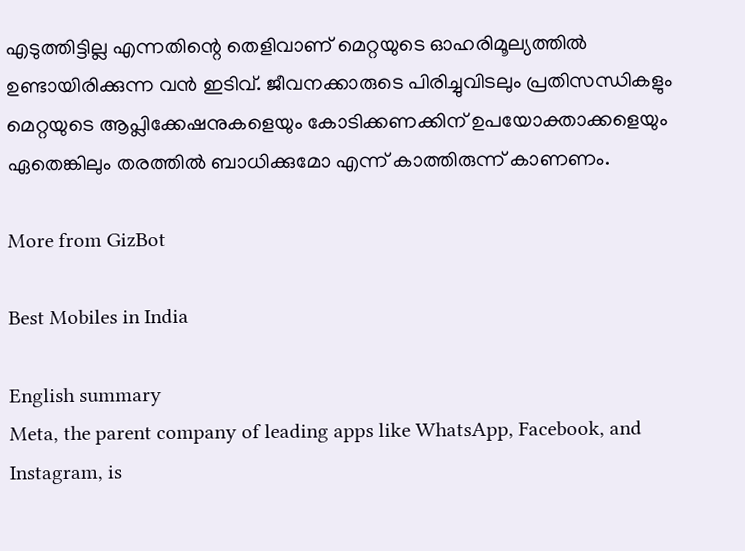എടുത്തിട്ടില്ല എന്നതിന്റെ തെളിവാണ് മെറ്റയുടെ ഓഹരിമൂല്യത്തിൽ ഉണ്ടായിരിക്കുന്ന വൻ ഇടിവ്. ജീവനക്കാരുടെ പിരിച്ചുവിടലും പ്രതിസന്ധികളും മെറ്റയുടെ ആപ്ലിക്കേഷനുകളെയും കോടിക്കണക്കിന് ഉപയോക്താക്കളെയും ഏതെങ്കിലും തരത്തിൽ ബാധിക്കുമോ എന്ന് കാത്തിരുന്ന് കാണണം.

More from GizBot

Best Mobiles in India

English summary
Meta, the parent company of leading apps like WhatsApp, Facebook, and Instagram, is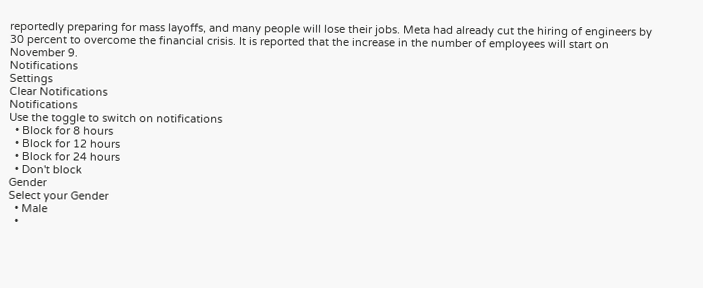reportedly preparing for mass layoffs, and many people will lose their jobs. Meta had already cut the hiring of engineers by 30 percent to overcome the financial crisis. It is reported that the increase in the number of employees will start on November 9.
Notifications
Settings
Clear Notifications
Notifications
Use the toggle to switch on notifications
  • Block for 8 hours
  • Block for 12 hours
  • Block for 24 hours
  • Don't block
Gender
Select your Gender
  • Male
  •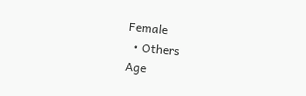Female
  • Others
Age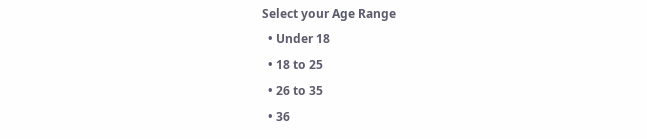Select your Age Range
  • Under 18
  • 18 to 25
  • 26 to 35
  • 36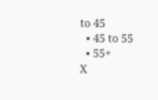to 45
  • 45 to 55
  • 55+
X